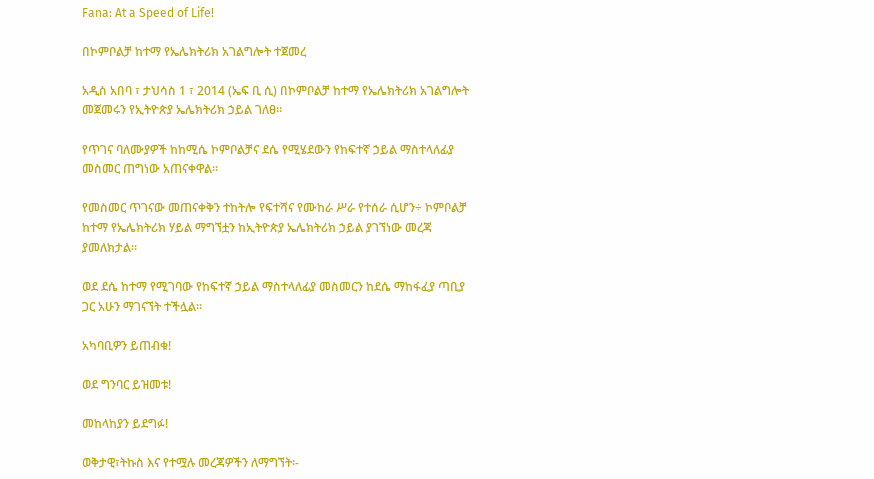Fana: At a Speed of Life!

በኮምቦልቻ ከተማ የኤሌክትሪክ አገልግሎት ተጀመረ

አዲስ አበባ ፣ ታህሳስ 1 ፣ 2014 (ኤፍ ቢ ሲ) በኮምቦልቻ ከተማ የኤሌክትሪክ አገልግሎት መጀመሩን የኢትዮጵያ ኤሌክትሪክ ኃይል ገለፀ፡፡

የጥገና ባለሙያዎች ከከሚሴ ኮምቦልቻና ደሴ የሚሄደውን የከፍተኛ ኃይል ማስተላለፊያ መስመር ጠግነው አጠናቀዋል።

የመስመር ጥገናው መጠናቀቅን ተከትሎ የፍተሻና የሙከራ ሥራ የተሰራ ሲሆን÷ ኮምቦልቻ ከተማ የኤሌክትሪክ ሃይል ማግኘቷን ከኢትዮጵያ ኤሌክትሪክ ኃይል ያገኘነው መረጃ ያመለክታል፡፡

ወደ ደሴ ከተማ የሚገባው የከፍተኛ ኃይል ማስተላለፊያ መስመርን ከደሴ ማከፋፈያ ጣቢያ ጋር አሁን ማገናኘት ተችሏል።

አካባቢዎን ይጠብቁ!

ወደ ግንባር ይዝመቱ!

መከላከያን ይደግፉ!

ወቅታዊ፣ትኩስ እና የተሟሉ መረጃዎችን ለማግኘት፡-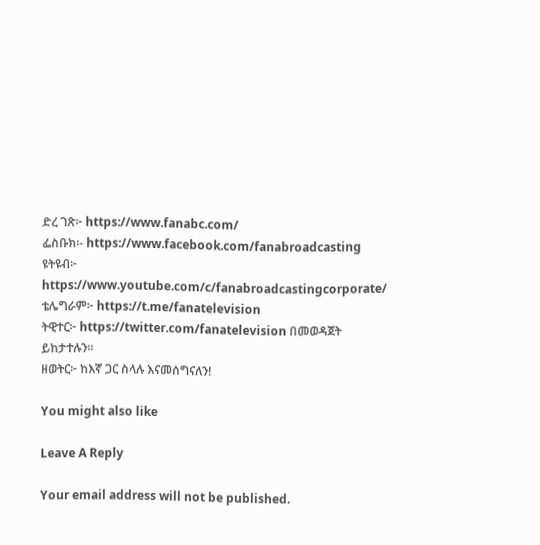ድረ ገጽ፦ https://www.fanabc.com/
ፌስቡክ፡- https://www.facebook.com/fanabroadcasting
ዩትዩብ፦ https://www.youtube.com/c/fanabroadcastingcorporate/
ቴሌግራም፦ https://t.me/fanatelevision
ትዊተር፦ https://twitter.com/fanatelevision በመወዳጀት ይከታተሉን፡፡
ዘወትር፦ ከእኛ ጋር ስላሉ እናመሰግናለን!

You might also like

Leave A Reply

Your email address will not be published.